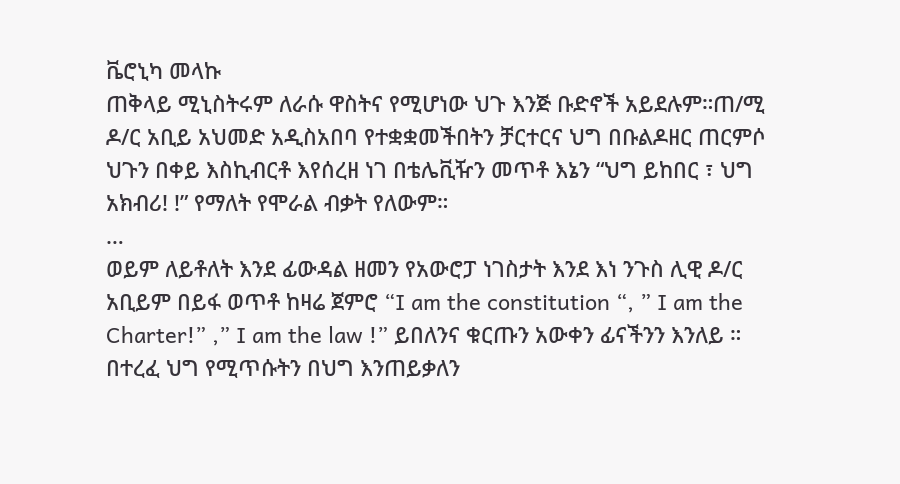ቬሮኒካ መላኩ
ጠቅላይ ሚኒስትሩም ለራሱ ዋስትና የሚሆነው ህጉ እንጅ ቡድኖች አይደሉም።ጠ/ሚ ዶ/ር አቢይ አህመድ አዲስአበባ የተቋቋመችበትን ቻርተርና ህግ በቡልዶዘር ጠርምሶ ህጉን በቀይ እስኪብርቶ እየሰረዘ ነገ በቴሌቪዥን መጥቶ እኔን “ህግ ይከበር ፣ ህግ አክብሪ! !” የማለት የሞራል ብቃት የለውም።
…
ወይም ለይቶለት እንደ ፊውዳል ዘመን የአውሮፓ ነገስታት እንደ እነ ንጉስ ሊዊ ዶ/ር አቢይም በይፋ ወጥቶ ከዛሬ ጀምሮ “I am the constitution “, ” I am the Charter!” ,” I am the law !” ይበለንና ቁርጡን አውቀን ፊናችንን እንለይ ።
በተረፈ ህግ የሚጥሱትን በህግ እንጠይቃለን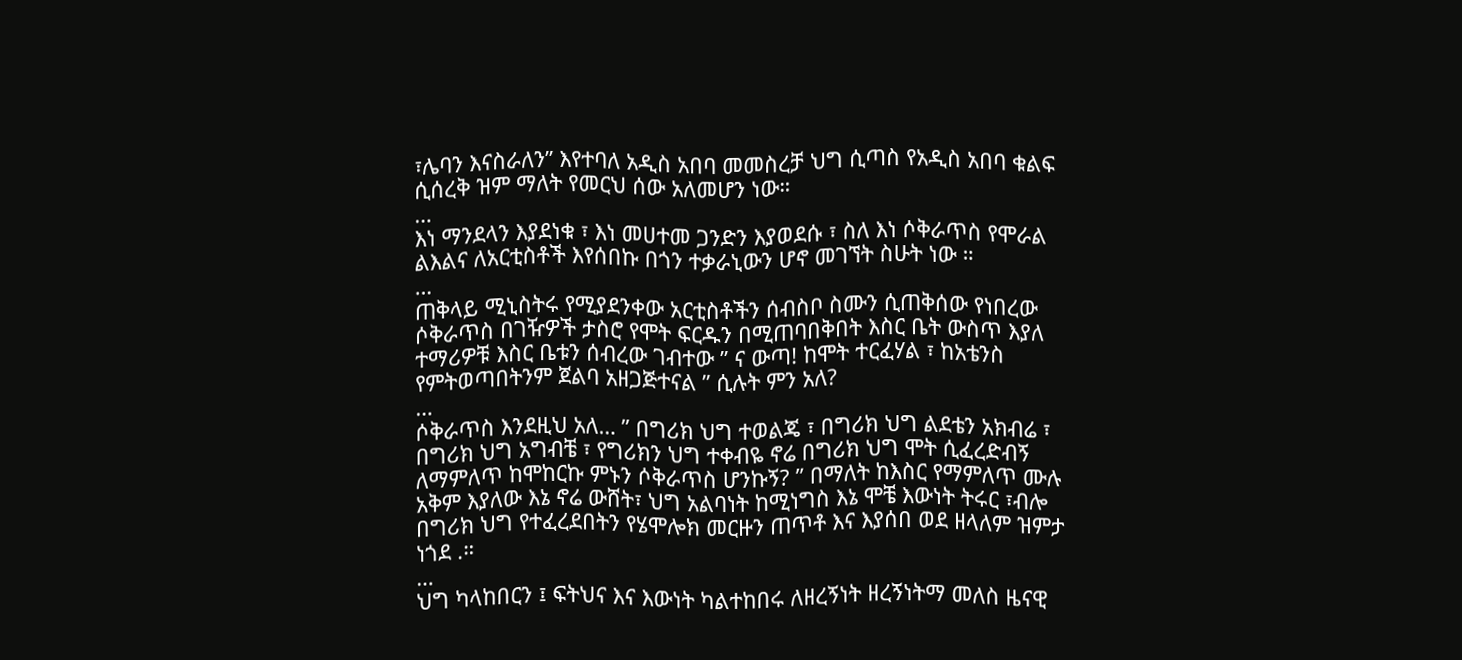፣ሌባን እናስራለን” እየተባለ አዲስ አበባ መመስረቻ ህግ ሲጣስ የአዲስ አበባ ቁልፍ ሲሰረቅ ዝም ማለት የመርህ ሰው አለመሆን ነው።
…
እነ ማንደላን እያደነቁ ፣ እነ መሀተመ ጋንድን እያወደሱ ፣ ስለ እነ ሶቅራጥስ የሞራል ልእልና ለአርቲስቶች እየሰበኩ በጎን ተቃራኒውን ሆኖ መገኘት ስሁት ነው ።
…
ጠቅላይ ሚኒስትሩ የሚያደንቀው አርቲስቶችን ሰብስቦ ስሙን ሲጠቅሰው የነበረው ሶቅራጥስ በገዥዎች ታስሮ የሞት ፍርዱን በሚጠባበቅበት እስር ቤት ውስጥ እያለ ተማሪዎቹ እስር ቤቱን ሰብረው ገብተው ” ና ውጣ! ከሞት ተርፈሃል ፣ ከአቴንስ የምትወጣበትንም ጀልባ አዘጋጅተናል ” ሲሉት ምን አለ?
…
ሶቅራጥስ እንደዚህ አለ… ” በግሪክ ህግ ተወልጄ ፣ በግሪክ ህግ ልደቴን አክብሬ ፣ በግሪክ ህግ አግብቼ ፣ የግሪክን ህግ ተቀብዬ ኖሬ በግሪክ ህግ ሞት ሲፈረድብኝ ለማምለጥ ከሞከርኩ ምኑን ሶቅራጥስ ሆንኩኝ? ” በማለት ከእስር የማምለጥ ሙሉ አቅም እያለው እኔ ኖሬ ውሸት፣ ህግ አልባነት ከሚነግስ እኔ ሞቼ እውነት ትሩር ፣ብሎ በግሪክ ህግ የተፈረደበትን የሄሞሎክ መርዙን ጠጥቶ እና እያሰበ ወደ ዘላለም ዝምታ ነጎደ .።
…
ህግ ካላከበርን ፤ ፍትህና እና እውነት ካልተከበሩ ለዘረኝነት ዘረኝነትማ መለስ ዜናዊ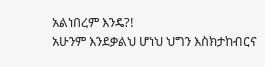አልነበረም እንዴ?!
አሁንም እንደቃልህ ሆነህ ህግን እስክታከብርና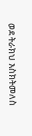ወደ ትራክህ እስክትመለስ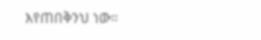እየጠበቅንህ ነው።